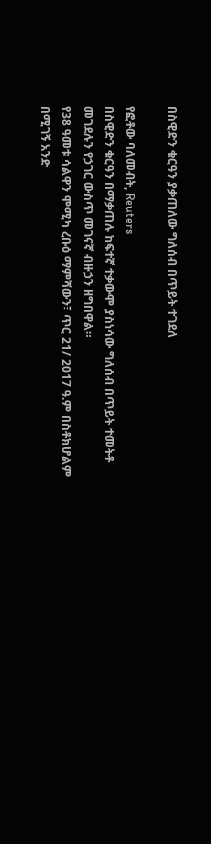በስዊድን ቁርዓን ያቃጠለው ግለሰብ በጥይት ተገደለ

የፎቶው ባለመብት, Reuters
በስዊድን ቁርዓን በማቃጠሉ ከፍተኛ ተቃውሞ ያስነሳው ግለሰብ በጥይት ተመትቶ መገደሉን የኃገር ውስጥ መገናኛ ብዙኃን ዘግበዋል።
የ38 ዓመቱ ሳልዋን ሞሚካ ረቡዕ ማምሻውን፣ ጥር 21/ 2017 ዓ.ም በስቶክሆልም በሚገኝ አንድ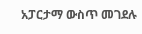አፓርታማ ውስጥ መገደሉ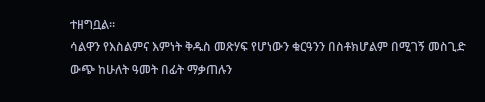ተዘግቧል።
ሳልዋን የእስልምና እምነት ቅዱስ መጽሃፍ የሆነውን ቁርዓንን በስቶክሆልም በሚገኝ መስጊድ ውጭ ከሁለት ዓመት በፊት ማቃጠሉን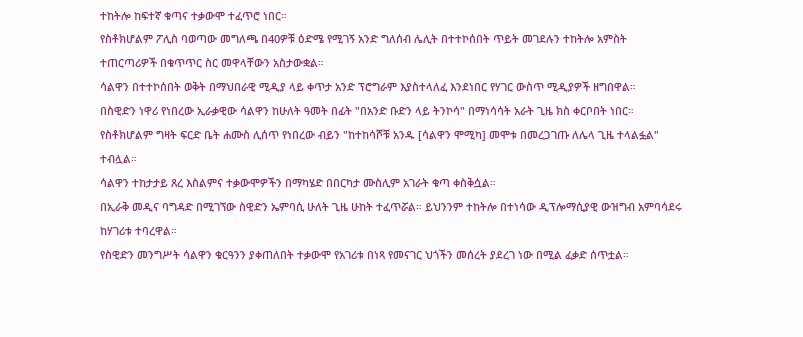ተከትሎ ከፍተኛ ቁጣና ተቃውሞ ተፈጥሮ ነበር።
የስቶክሆልም ፖሊስ ባወጣው መግለጫ በ40ዎቹ ዕድሜ የሚገኝ አንድ ግለሰብ ሌሊት በተተኮሰበት ጥይት መገደሉን ተከትሎ አምስት ተጠርጣሪዎች በቁጥጥር ስር መዋላቸውን አስታውቋል።
ሳልዋን በተተኮሰበት ወቅት በማህበራዊ ሚዲያ ላይ ቀጥታ አንድ ፕሮግራም እያስተላለፈ እንደነበር የሃገር ውስጥ ሚዲያዎች ዘግበዋል።
በስዊድን ነዋሪ የነበረው ኢራቃዊው ሳልዋን ከሁለት ዓመት በፊት "በአንድ ቡድን ላይ ትንኮሳ" በማነሳሳት አራት ጊዜ ክስ ቀርቦበት ነበር።
የስቶክሆልም ግዛት ፍርድ ቤት ሐሙስ ሊሰጥ የነበረው ብይን "ከተከሳሾቹ አንዱ [ሳልዋን ሞሚካ] መሞቱ በመረጋገጡ ለሌላ ጊዜ ተላልፏል" ተብሏል።
ሳልዋን ተከታታይ ጸረ እስልምና ተቃውሞዎችን በማካሄድ በበርካታ ሙስሊም አገራት ቁጣ ቀስቅሷል።
በኢራቅ መዲና ባግዳድ በሚገኘው ስዊድን ኤምባሲ ሁለት ጊዜ ሁከት ተፈጥሯል። ይህንንም ተከትሎ በተነሳው ዲፕሎማሲያዊ ውዝግብ አምባሳደሩ ከሃገሪቱ ተባረዋል።
የስዊድን መንግሥት ሳልዋን ቁርዓንን ያቀጠለበት ተቃውሞ የአገሪቱ በነጻ የመናገር ህጎችን መሰረት ያደረገ ነው በሚል ፈቃድ ሰጥቷል።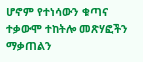ሆኖም የተነሳውን ቁጣና ተቃውሞ ተከትሎ መጽሃፎችን ማቃጠልን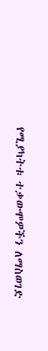የሚያካትቱ ተቃውሞዎችን ለማስወገድ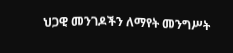ህጋዊ መንገዶችን ለማየት መንግሥት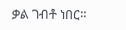ቃል ገብቶ ነበር።